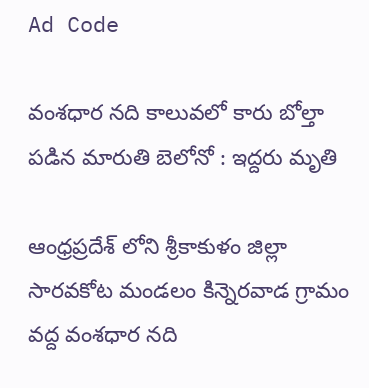Ad Code

వంశధార నది కాలువలో కారు బోల్తా పడిన మారుతి బెలోనో : ఇద్దరు మృతి

ఆంధ్రప్రదేశ్ లోని శ్రీకాకుళం జిల్లా సారవకోట మండలం కిన్నెరవాడ గ్రామం వద్ద వంశధార నది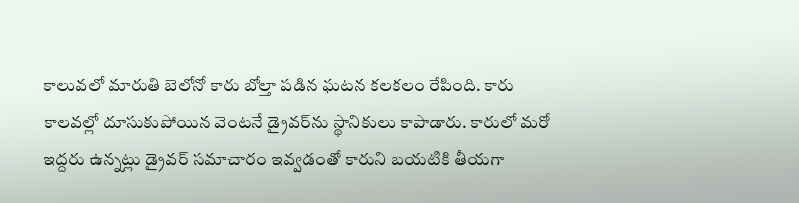కాలువలో మారుతి బెలోనో కారు బోల్తా పడిన ఘటన కలకలం రేపింది. కారు కాలవల్లో దూసుకుపోయిన వెంటనే డ్రైవర్‌ను స్థానికులు కాపాడారు. కారులో మరో ఇద్దరు ఉన్నట్లు డ్రైవర్ సమాచారం ఇవ్వడంతో కారుని బయటికి తీయగా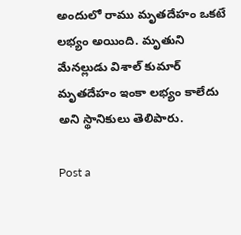అందులో రాము మృతదేహం ఒకటే లభ్యం అయింది. మృతుని మేనల్లుడు విశాల్ కుమార్ మృతదేహం ఇంకా లభ్యం కాలేదు అని స్థానికులు తెలిపారు.

Post a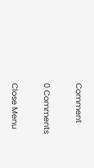Comment

0 Comments

Close Menu